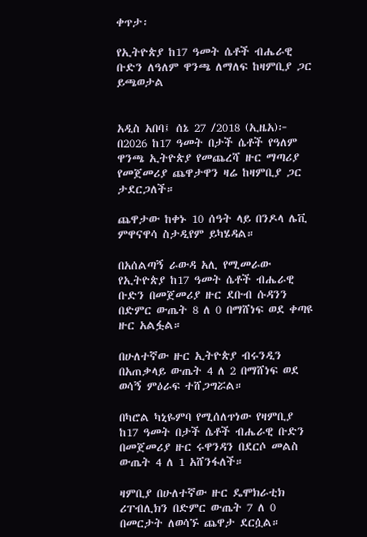ቀጥታ፡

የኢትዮጵያ ከ17 ዓመት ሴቶች ብሔራዊ ቡድን ለዓለም ዋንጫ ለማለፍ ከዛምቢያ ጋር ይጫወታል


አዲስ አበባ፤ ሰኔ 27 /2018 (ኢዜአ)፦ በ2026 ከ17 ዓመት በታች ሴቶች የዓለም ዋንጫ ኢትዮጵያ የመጨረሻ ዙር ማጣሪያ የመጀመሪያ ጨዋታዋን ዛሬ ከዛምቢያ ጋር ታደርጋለች።

ጨዋታው ከቀኑ 10 ሰዓት ላይ በንዶላ ሌቪ  ምዋናዋሳ ስታዲየም ይካሄዳል።

በአሰልጣኝ ራውዳ አሊ የሚመራው የኢትዮጵያ ከ17 ዓመት ሴቶች ብሔራዊ ቡድን በመጀመሪያ ዙር ደቡብ ሱዳንን በድምር ውጤት 8 ለ 0 በማሸነፍ ወደ ቀጣዩ ዙር አልፏል።

በሁለተኛው ዙር ኢትዮጵያ ብሩንዲን በአጠቃላይ ውጤት 4 ለ 2 በማሸነፍ ወደ ወሳኝ ምዕራፍ ተሸጋግሯል።

በካሮል ካኒዬምባ የሚሰለጥነው የዛምቢያ ከ17 ዓመት በታች ሴቶች ብሔራዊ ቡድን በመጀመሪያ ዙር ሩዋንዳን በደርሶ መልስ ውጤት 4 ለ 1 አሸንፋለች።

ዛምቢያ በሁለተኛው ዙር ዴሞክራቲክ ሪፐብሊክን በድምር ውጤት 7 ለ 0 በመርታት ለወሳኙ ጨዋታ ደርሷል።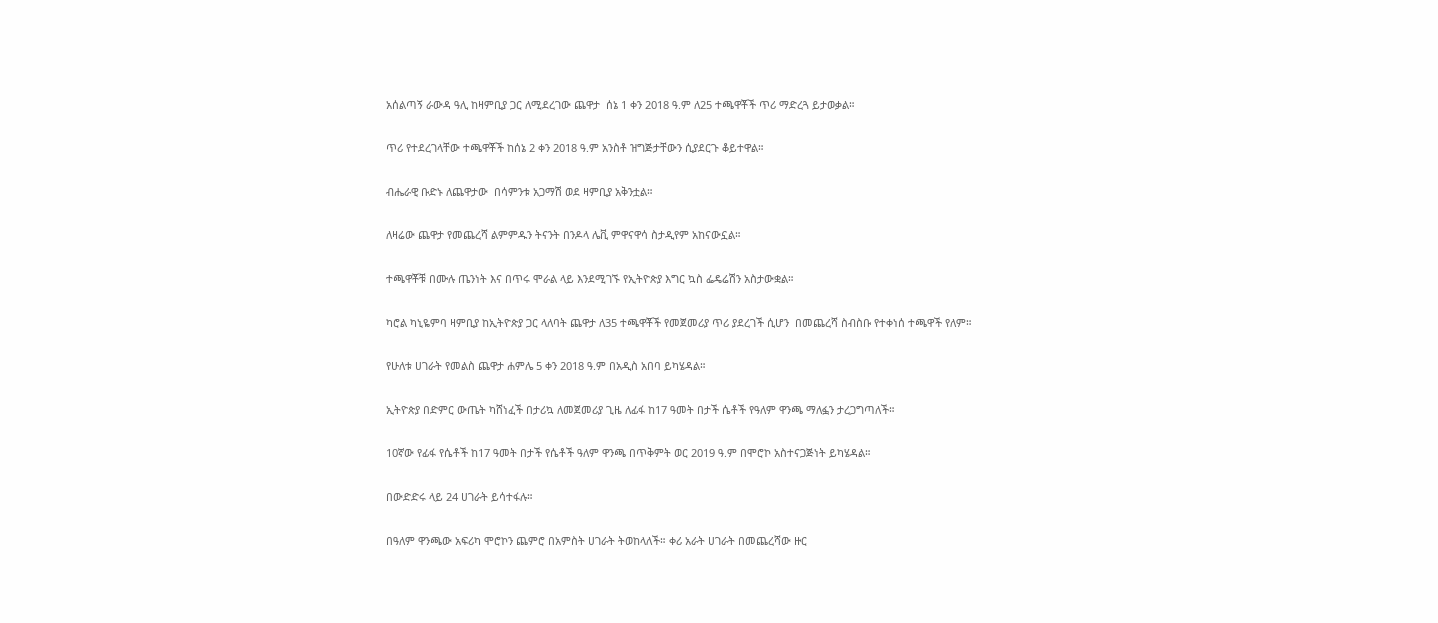አሰልጣኝ ራውዳ ዓሊ ከዛምቢያ ጋር ለሚደረገው ጨዋታ  ሰኔ 1 ቀን 2018 ዓ.ም ለ25 ተጫዋቾች ጥሪ ማድረጓ ይታወቃል።

ጥሪ የተደረገላቸው ተጫዋቾች ከሰኔ 2 ቀን 2018 ዓ.ም አንስቶ ዝግጅታቸውን ሲያደርጉ ቆይተዋል።

ብሔራዊ ቡድኑ ለጨዋታው  በሳምንቱ አጋማሽ ወደ ዛምቢያ አቅንቷል።

ለዛሬው ጨዋታ የመጨረሻ ልምምዱን ትናንት በንዶላ ሌቪ ምዋናዋሳ ስታዲየም አከናውኗል።

ተጫዋቾቹ በሙሉ ጤንነት እና በጥሩ ሞራል ላይ እንደሚገኙ የኢትዮጵያ እግር ኳስ ፌዴሬሽን አስታውቋል።

ካሮል ካኒዬምባ ዛምቢያ ከኢትዮጵያ ጋር ላለባት ጨዋታ ለ35 ተጫዋቾች የመጀመሪያ ጥሪ ያደረገች ሲሆን  በመጨረሻ ስብስቡ የተቀነሰ ተጫዋች የለም።

የሁለቱ ሀገራት የመልስ ጨዋታ ሐምሌ 5 ቀን 2018 ዓ.ም በአዲስ አበባ ይካሄዳል።

ኢትዮጵያ በድምር ውጤት ካሸነፈች በታሪኳ ለመጀመሪያ ጊዜ ለፊፋ ከ17 ዓመት በታች ሴቶች የዓለም ዋንጫ ማለፏን ታረጋግጣለች።

10ኛው የፊፋ የሴቶች ከ17 ዓመት በታች የሴቶች ዓለም ዋንጫ በጥቅምት ወር 2019 ዓ.ም በሞሮኮ አስተናጋጅነት ይካሄዳል።

በውድድሩ ላይ 24 ሀገራት ይሳተፋሉ።

በዓለም ዋንጫው አፍሪካ ሞሮኮን ጨምሮ በአምስት ሀገራት ትወከላለች። ቀሪ አራት ሀገራት በመጨረሻው ዙር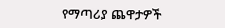የማጣሪያ ጨዋታዎች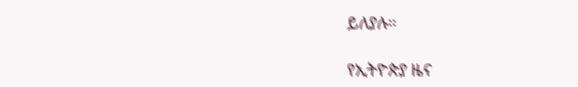ይለያሉ።

የኢትዮጵያ ዜና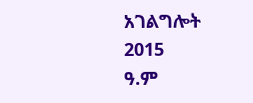አገልግሎት
2015
ዓ.ም